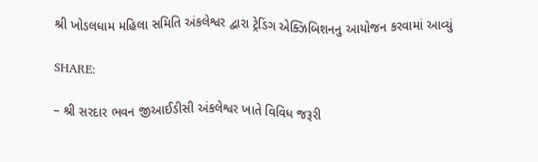શ્રી ખોડલધામ મહિલા સમિતિ અંકલેશ્વર દ્વારા ટ્રેડિંગ એક્ઝિબિશનનુ આયોજન કરવામાં આવ્યું

SHARE:

– શ્રી સરદાર ભવન જીઆઈડીસી અંકલેશ્વર ખાતે વિવિધ જરૂરી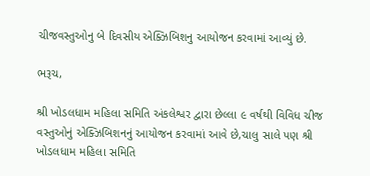ચીજવસ્તુઓનુ બે દિવસીય એક્ઝિબિશનુ આયોજન કરવામાં આવ્યું છે.

ભરૂચ,

શ્રી ખોડલધામ મહિલા સમિતિ અંકલેશ્વર દ્વારા છેલ્લા ૯ વર્ષથી વિવિધ ચીજ વસ્તુઓનું એક્ઝિબિશનનું આયોજન કરવામાં આવે છે,ચાલુ સાલે પણ શ્રી ખોડલધામ મહિલા સમિતિ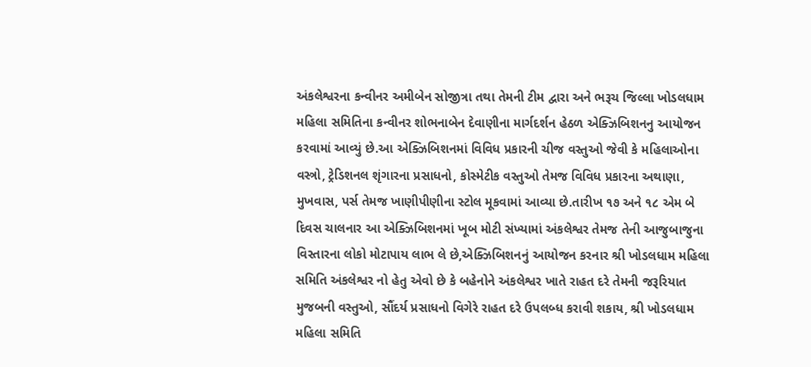અંકલેશ્વરના કન્વીનર અમીબેન સોજીત્રા તથા તેમની ટીમ દ્વારા અને ભરૂચ જિલ્લા ખોડલધામ મહિલા સમિતિના કન્વીનર શોભનાબેન દેવાણીના માર્ગદર્શન હેઠળ એક્ઝિબિશનનુ આયોજન કરવામાં આવ્યું છે.આ એક્ઝિબિશનમાં વિવિધ પ્રકારની ચીજ વસ્તુઓ જેવી કે મહિલાઓના વસ્ત્રો, ટ્રેડિશનલ શૃંગારના પ્રસાધનો, કોસ્મેટીક વસ્તુઓ તેમજ વિવિધ પ્રકારના અથાણા, મુખવાસ, પર્સ તેમજ ખાણીપીણીના સ્ટોલ મૂકવામાં આવ્યા છે.તારીખ ૧૭ અને ૧૮ એમ બે દિવસ ચાલનાર આ એક્ઝિબિશનમાં ખૂબ મોટી સંખ્યામાં અંકલેશ્વર તેમજ તેની આજુબાજુના વિસ્તારના લોકો મોટાપાય લાભ લે છે,એક્ઝિબિશનનું આયોજન કરનાર શ્રી ખોડલધામ મહિલા સમિતિ અંકલેશ્વર નો હેતુ એવો છે કે બહેનોને અંકલેશ્વર ખાતે રાહત દરે તેમની જરૂરિયાત મુજબની વસ્તુઓ, સૌંદર્ય પ્રસાધનો વિગેરે રાહત દરે ઉપલબ્ધ કરાવી શકાય, શ્રી ખોડલધામ મહિલા સમિતિ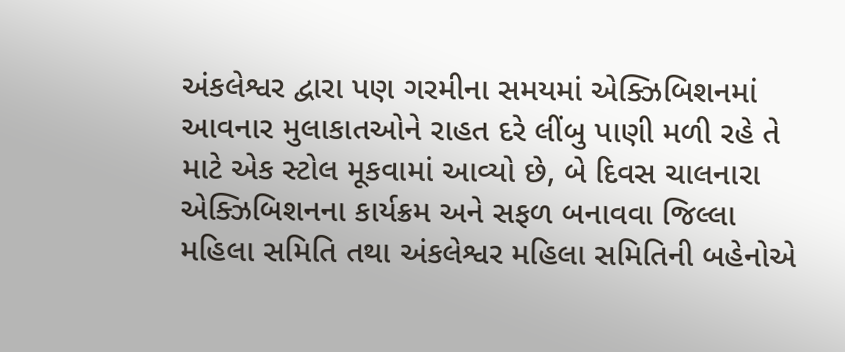અંકલેશ્વર દ્વારા પણ ગરમીના સમયમાં એક્ઝિબિશનમાં આવનાર મુલાકાતઓને રાહત દરે લીંબુ પાણી મળી રહે તે માટે એક સ્ટોલ મૂકવામાં આવ્યો છે, બે દિવસ ચાલનારા એક્ઝિબિશનના કાર્યક્રમ અને સફળ બનાવવા જિલ્લા મહિલા સમિતિ તથા અંકલેશ્વર મહિલા સમિતિની બહેનોએ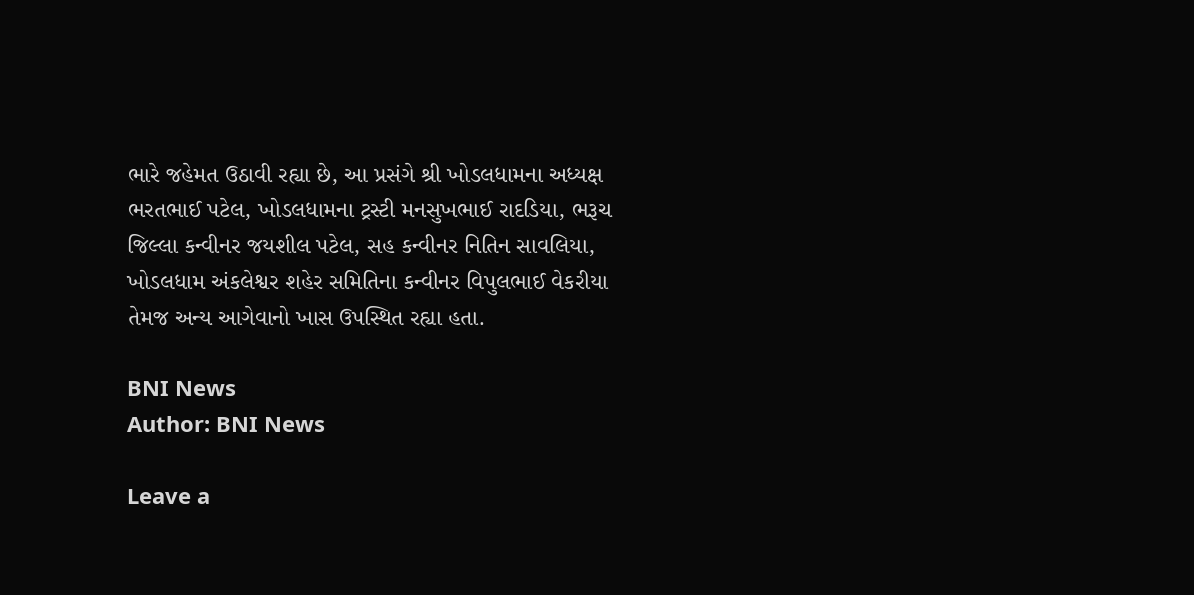ભારે જહેમત ઉઠાવી રહ્યા છે, આ પ્રસંગે શ્રી ખોડલધામના અધ્યક્ષ ભરતભાઈ પટેલ, ખોડલધામના ટ્રસ્ટી મનસુખભાઈ રાદડિયા, ભરૂચ જિલ્લા કન્વીનર જયશીલ પટેલ, સહ કન્વીનર નિતિન સાવલિયા, ખોડલધામ અંકલેશ્વર શહેર સમિતિના કન્વીનર વિપુલભાઈ વેકરીયા તેમજ અન્ય આગેવાનો ખાસ ઉપસ્થિત રહ્યા હતા.

BNI News
Author: BNI News

Leave a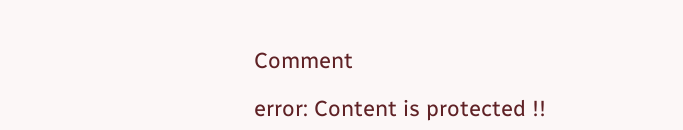Comment

error: Content is protected !!